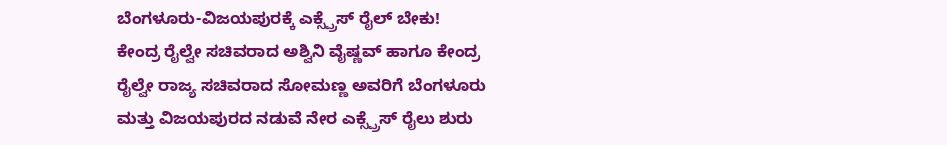ಬೆಂಗಳೂರು-ವಿಜಯಪುರಕ್ಕೆ ಎಕ್ಸ್ಪ್ರೆಸ್ ರೈಲ್ ಬೇಕು!
ಕೇಂದ್ರ ರೈಲ್ವೇ ಸಚಿವರಾದ ಅಶ್ವಿನಿ ವೈಷ್ಣವ್ ಹಾಗೂ ಕೇಂದ್ರ ರೈಲ್ವೇ ರಾಜ್ಯ ಸಚಿವರಾದ ಸೋಮಣ್ಣ ಅವರಿಗೆ ಬೆಂಗಳೂರು ಮತ್ತು ವಿಜಯಪುರದ ನಡುವೆ ನೇರ ಎಕ್ಸ್ಪ್ರೆಸ್ ರೈಲು ಶುರು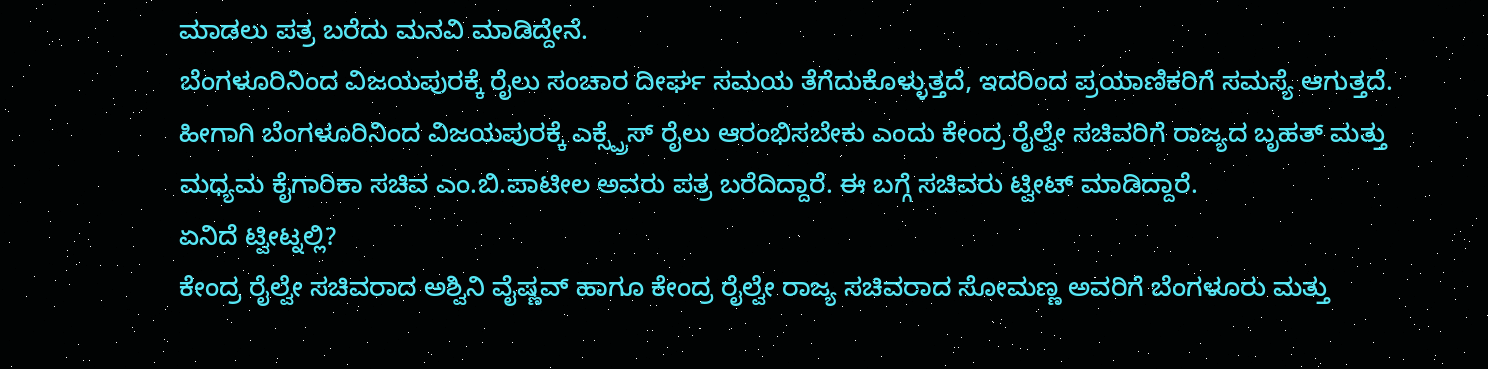ಮಾಡಲು ಪತ್ರ ಬರೆದು ಮನವಿ ಮಾಡಿದ್ದೇನೆ.
ಬೆಂಗಳೂರಿನಿಂದ ವಿಜಯಪುರಕ್ಕೆ ರೈಲು ಸಂಚಾರ ದೀರ್ಘ ಸಮಯ ತೆಗೆದುಕೊಳ್ಳುತ್ತದೆ, ಇದರಿಂದ ಪ್ರಯಾಣಿಕರಿಗೆ ಸಮಸ್ಯೆ ಆಗುತ್ತದೆ. ಹೀಗಾಗಿ ಬೆಂಗಳೂರಿನಿಂದ ವಿಜಯಪುರಕ್ಕೆ ಎಕ್ಸ್ಪ್ರೆಸ್ ರೈಲು ಆರಂಭಿಸಬೇಕು ಎಂದು ಕೇಂದ್ರ ರೈಲ್ವೇ ಸಚಿವರಿಗೆ ರಾಜ್ಯದ ಬೃಹತ್ ಮತ್ತು ಮಧ್ಯಮ ಕೈಗಾರಿಕಾ ಸಚಿವ ಎಂ.ಬಿ.ಪಾಟೀಲ ಅವರು ಪತ್ರ ಬರೆದಿದ್ದಾರೆ. ಈ ಬಗ್ಗೆ ಸಚಿವರು ಟ್ವೀಟ್ ಮಾಡಿದ್ದಾರೆ.
ಏನಿದೆ ಟ್ವೀಟ್ನಲ್ಲಿ?
ಕೇಂದ್ರ ರೈಲ್ವೇ ಸಚಿವರಾದ ಅಶ್ವಿನಿ ವೈಷ್ಣವ್ ಹಾಗೂ ಕೇಂದ್ರ ರೈಲ್ವೇ ರಾಜ್ಯ ಸಚಿವರಾದ ಸೋಮಣ್ಣ ಅವರಿಗೆ ಬೆಂಗಳೂರು ಮತ್ತು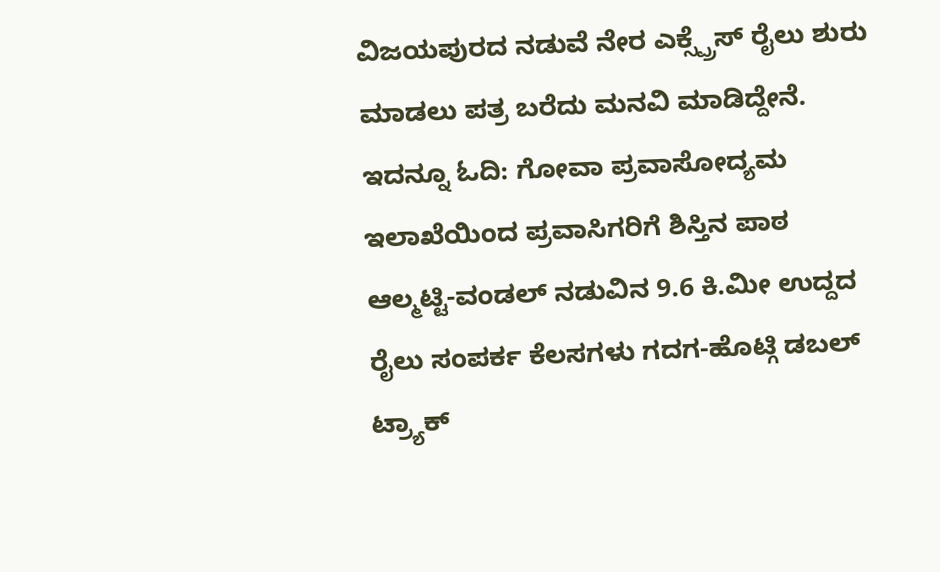ವಿಜಯಪುರದ ನಡುವೆ ನೇರ ಎಕ್ಸ್ಪ್ರೆಸ್ ರೈಲು ಶುರು ಮಾಡಲು ಪತ್ರ ಬರೆದು ಮನವಿ ಮಾಡಿದ್ದೇನೆ.
ಇದನ್ನೂ ಓದಿ: ಗೋವಾ ಪ್ರವಾಸೋದ್ಯಮ ಇಲಾಖೆಯಿಂದ ಪ್ರವಾಸಿಗರಿಗೆ ಶಿಸ್ತಿನ ಪಾಠ
ಆಲ್ಮಟ್ಟಿ-ವಂಡಲ್ ನಡುವಿನ 9.6 ಕಿ.ಮೀ ಉದ್ದದ ರೈಲು ಸಂಪರ್ಕ ಕೆಲಸಗಳು ಗದಗ-ಹೊಟ್ಗಿ ಡಬಲ್ ಟ್ರ್ಯಾಕ್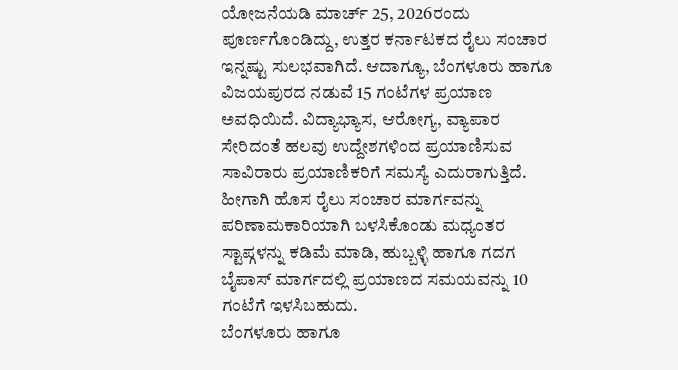ಯೋಜನೆಯಡಿ ಮಾರ್ಚ್ 25, 2026ರಂದು ಪೂರ್ಣಗೊಂಡಿದ್ದು, ಉತ್ತರ ಕರ್ನಾಟಕದ ರೈಲು ಸಂಚಾರ ಇನ್ನಷ್ಟು ಸುಲಭವಾಗಿದೆ. ಆದಾಗ್ಯೂ, ಬೆಂಗಳೂರು ಹಾಗೂ ವಿಜಯಪುರದ ನಡುವೆ 15 ಗಂಟೆಗಳ ಪ್ರಯಾಣ ಅವಧಿಯಿದೆ. ವಿದ್ಯಾಭ್ಯಾಸ, ಆರೋಗ್ಯ, ವ್ಯಾಪಾರ ಸೇರಿದಂತೆ ಹಲವು ಉದ್ದೇಶಗಳಿಂದ ಪ್ರಯಾಣಿಸುವ ಸಾವಿರಾರು ಪ್ರಯಾಣಿಕರಿಗೆ ಸಮಸ್ಯೆ ಎದುರಾಗುತ್ತಿದೆ. ಹೀಗಾಗಿ ಹೊಸ ರೈಲು ಸಂಚಾರ ಮಾರ್ಗವನ್ನು ಪರಿಣಾಮಕಾರಿಯಾಗಿ ಬಳಸಿಕೊಂಡು ಮಧ್ಯಂತರ ಸ್ಟಾಪ್ಗಳನ್ನು ಕಡಿಮೆ ಮಾಡಿ, ಹುಬ್ಬಳ್ಳಿ ಹಾಗೂ ಗದಗ ಬೈಪಾಸ್ ಮಾರ್ಗದಲ್ಲಿ ಪ್ರಯಾಣದ ಸಮಯವನ್ನು 10 ಗಂಟೆಗೆ ಇಳಸಿಬಹುದು.
ಬೆಂಗಳೂರು ಹಾಗೂ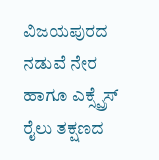ವಿಜಯಪುರದ ನಡುವೆ ನೇರ ಹಾಗೂ ಎಕ್ಸ್ಪ್ರೆಸ್ ರೈಲು ತಕ್ಷಣದ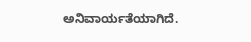ಅನಿವಾರ್ಯತೆಯಾಗಿದೆ.